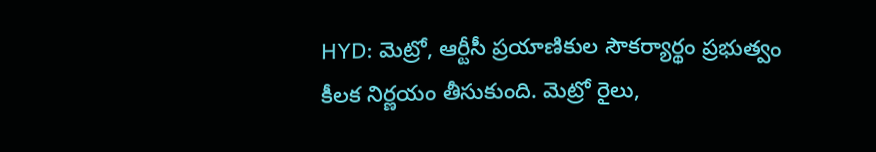HYD: మెట్రో, ఆర్టీసీ ప్రయాణికుల సౌకర్యార్థం ప్రభుత్వం కీలక నిర్ణయం తీసుకుంది. మెట్రో రైలు,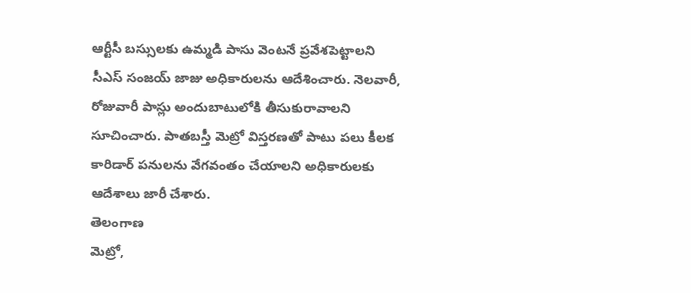ఆర్టీసీ బస్సులకు ఉమ్మడి పాసు వెంటనే ప్రవేశపెట్టాలని సీఎస్ సంజయ్ జాజు అధికారులను ఆదేశించారు. నెలవారీ, రోజువారీ పాస్లు అందుబాటులోకి తీసుకురావాలని సూచించారు. పాతబస్తీ మెట్రో విస్తరణతో పాటు పలు కీలక కారిడార్ పనులను వేగవంతం చేయాలని అధికారులకు ఆదేశాలు జారీ చేశారు.
తెలంగాణ
మెట్రో,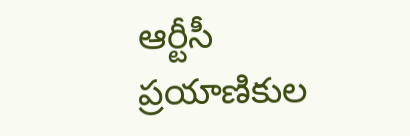ఆర్టీసీ ప్రయాణికుల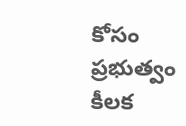కోసం ప్రభుత్వం కీలక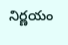నిర్ణయం